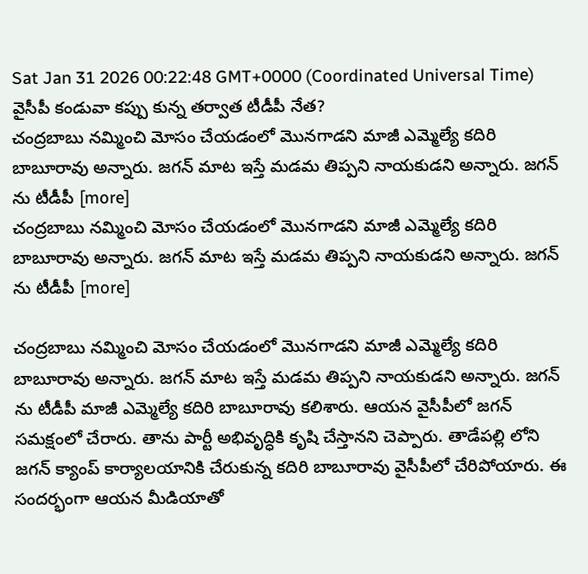Sat Jan 31 2026 00:22:48 GMT+0000 (Coordinated Universal Time)
వైసీపీ కండువా కప్పు కున్న తర్వాత టీడీపీ నేత?
చంద్రబాబు నమ్మించి మోసం చేయడంలో మొనగాడని మాజీ ఎమ్మెల్యే కదిరి బాబూరావు అన్నారు. జగన్ మాట ఇస్తే మడమ తిప్పని నాయకుడని అన్నారు. జగన్ ను టీడీపీ [more]
చంద్రబాబు నమ్మించి మోసం చేయడంలో మొనగాడని మాజీ ఎమ్మెల్యే కదిరి బాబూరావు అన్నారు. జగన్ మాట ఇస్తే మడమ తిప్పని నాయకుడని అన్నారు. జగన్ ను టీడీపీ [more]

చంద్రబాబు నమ్మించి మోసం చేయడంలో మొనగాడని మాజీ ఎమ్మెల్యే కదిరి బాబూరావు అన్నారు. జగన్ మాట ఇస్తే మడమ తిప్పని నాయకుడని అన్నారు. జగన్ ను టీడీపీ మాజీ ఎమ్మెల్యే కదిరి బాబూరావు కలిశారు. ఆయన వైసీపీలో జగన్ సమక్షంలో చేరారు. తాను పార్టీ అభివృద్ధికి కృషి చేస్తానని చెప్పారు. తాడేపల్లి లోని జగన్ క్యాంప్ కార్యాలయానికి చేరుకున్న కదిరి బాబూరావు వైసీపీలో చేరిపోయారు. ఈ సందర్భంగా ఆయన మీడియాతో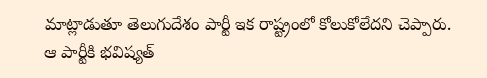మాట్లాడుతూ తెలుగుదేశం పార్టీ ఇక రాష్ట్రంలో కోలుకోలేదని చెప్పారు. ఆ పార్టీకి భవిష్యత్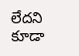లేదని కూడా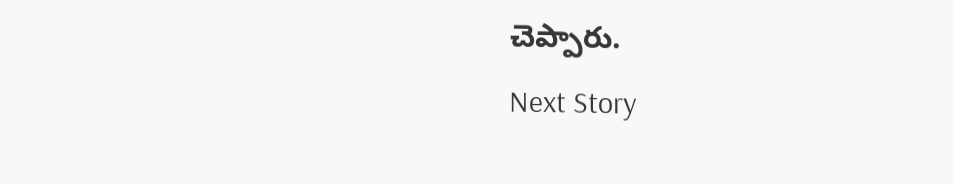చెప్పారు.
Next Story